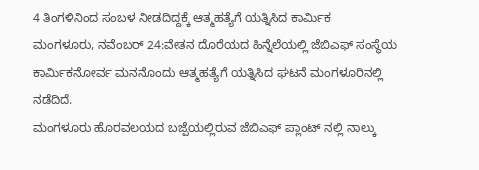4 ತಿಂಗಳಿನಿಂದ ಸಂಬಳ ನೀಡದಿದ್ದಕ್ಕೆ ಆತ್ಮಹತ್ಯೆಗೆ ಯತ್ನಿಸಿದ ಕಾರ್ಮಿಕ
ಮಂಗಳೂರು, ನವೆಂಬರ್ 24:ವೇತನ ದೊರೆಯದ ಹಿನ್ನೆಲೆಯಲ್ಲಿ ಜೆಬಿಎಫ್ ಸಂಸ್ಥೆಯ ಕಾರ್ಮಿಕನೋರ್ವ ಮನನೊಂದು ಆತ್ಮಹತ್ಯೆಗೆ ಯತ್ನಿಸಿದ ಘಟನೆ ಮಂಗಳೂರಿನಲ್ಲಿ ನಡೆದಿದೆ.
ಮಂಗಳೂರು ಹೊರವಲಯದ ಬಜ್ಪೆಯಲ್ಲಿರುವ ಜೆಬಿಎಫ್ ಪ್ಲಾಂಟ್ ನಲ್ಲಿ ನಾಲ್ಕು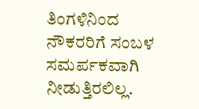ತಿಂಗಳಿನಿಂದ ನೌಕರರಿಗೆ ಸಂಬಳ ಸಮರ್ಪಕವಾಗಿ ನೀಡುತ್ತಿರಲಿಲ್ಲ.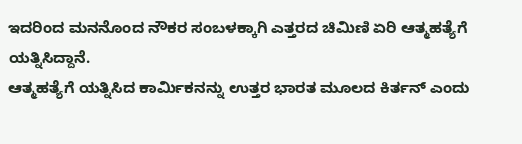ಇದರಿಂದ ಮನನೊಂದ ನೌಕರ ಸಂಬಳಕ್ಕಾಗಿ ಎತ್ತರದ ಚಿಮಿಣಿ ಏರಿ ಆತ್ಮಹತ್ಯೆಗೆ ಯತ್ನಿಸಿದ್ದಾನೆ.
ಆತ್ಮಹತ್ಯೆಗೆ ಯತ್ನಿಸಿದ ಕಾರ್ಮಿಕನನ್ನು ಉತ್ತರ ಭಾರತ ಮೂಲದ ಕಿರ್ತನ್ ಎಂದು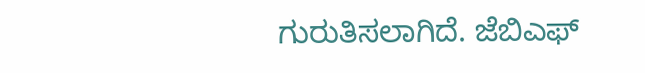ಗುರುತಿಸಲಾಗಿದೆ. ಜೆಬಿಎಫ್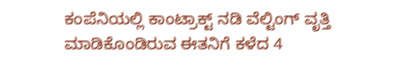ಕಂಪೆನಿಯಲ್ಲಿ ಕಾಂಟ್ರಾಕ್ಟ್ ನಡಿ ವೆಲ್ಟಿಂಗ್ ವೃತ್ತಿ ಮಾಡಿಕೊಂಡಿರುವ ಈತನಿಗೆ ಕಳೆದ 4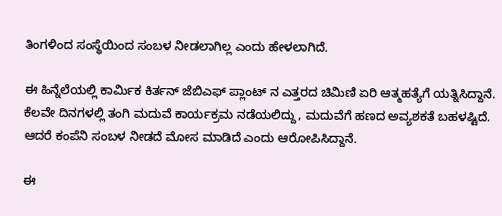ತಿಂಗಳಿಂದ ಸಂಸ್ಥೆಯಿಂದ ಸಂಬಳ ನೀಡಲಾಗಿಲ್ಲ ಎಂದು ಹೇಳಲಾಗಿದೆ.

ಈ ಹಿನ್ನೆಲೆಯಲ್ಲಿ ಕಾರ್ಮಿಕ ಕಿರ್ತನ್ ಜೆಬಿಎಫ್ ಪ್ಲಾಂಟ್ ನ ಎತ್ತರದ ಚಿಮಿಣಿ ಏರಿ ಆತ್ಮಹತ್ಯೆಗೆ ಯತ್ನಿಸಿದ್ದಾನೆ.
ಕೆಲವೇ ದಿನಗಳಲ್ಲಿ ತಂಗಿ ಮದುವೆ ಕಾರ್ಯಕ್ರಮ ನಡೆಯಲಿದ್ದು, ಮದುವೆಗೆ ಹಣದ ಅವ್ಯಶಕತೆ ಬಹಳಷ್ಟಿದೆ. ಆದರೆ ಕಂಪೆನಿ ಸಂಬಳ ನೀಡದೆ ಮೋಸ ಮಾಡಿದೆ ಎಂದು ಆರೋಪಿಸಿದ್ದಾನೆ.

ಈ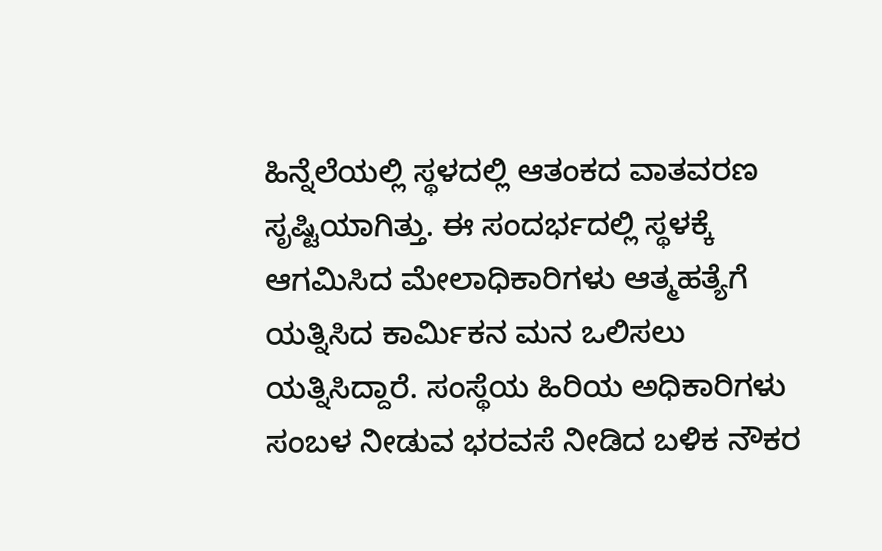ಹಿನ್ನೆಲೆಯಲ್ಲಿ ಸ್ಥಳದಲ್ಲಿ ಆತಂಕದ ವಾತವರಣ ಸೃಷ್ಟಿಯಾಗಿತ್ತು. ಈ ಸಂದರ್ಭದಲ್ಲಿ ಸ್ಥಳಕ್ಕೆ ಆಗಮಿಸಿದ ಮೇಲಾಧಿಕಾರಿಗಳು ಆತ್ಮಹತ್ಯೆಗೆ ಯತ್ನಿಸಿದ ಕಾರ್ಮಿಕನ ಮನ ಒಲಿಸಲು ಯತ್ನಿಸಿದ್ದಾರೆ. ಸಂಸ್ಥೆಯ ಹಿರಿಯ ಅಧಿಕಾರಿಗಳು ಸಂಬಳ ನೀಡುವ ಭರವಸೆ ನೀಡಿದ ಬಳಿಕ ನೌಕರ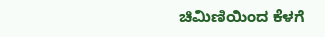ಚಿಮಿಣಿಯಿಂದ ಕೆಳಗೆ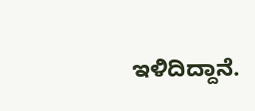ಇಳಿದಿದ್ದಾನೆ.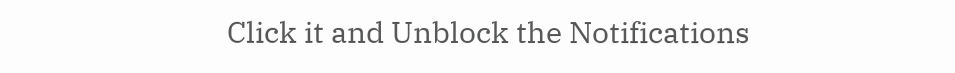Click it and Unblock the Notifications